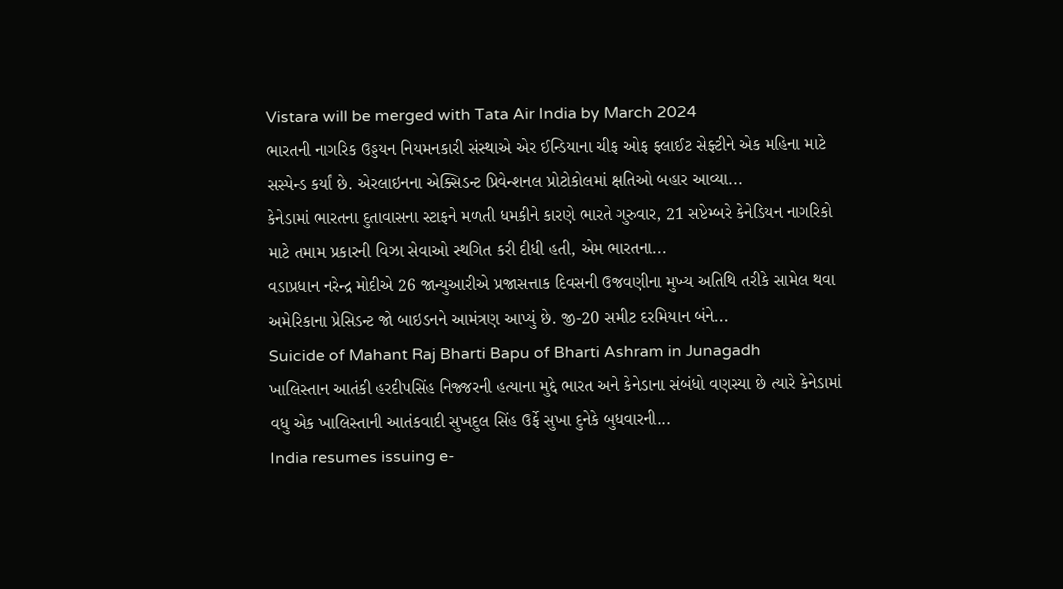Vistara will be merged with Tata Air India by March 2024
ભારતની નાગરિક ઉડ્ડયન નિયમનકારી સંસ્થાએ એર ઈન્ડિયાના ચીફ ઓફ ફ્લાઈટ સેફ્ટીને એક મહિના માટે સસ્પેન્ડ કર્યાં છે. એરલાઇનના એક્સિડન્ટ પ્રિવેન્શનલ પ્રોટોકોલમાં ક્ષતિઓ બહાર આવ્યા...
કેનેડામાં ભારતના દુતાવાસના સ્ટાફને મળતી ધમકીને કારણે ભારતે ગુરુવાર, 21 સપ્ટેમ્બરે કેનેડિયન નાગરિકો માટે તમામ પ્રકારની વિઝા સેવાઓ સ્થગિત કરી દીધી હતી, એમ ભારતના...
વડાપ્રધાન નરેન્દ્ર મોદીએ 26 જાન્યુઆરીએ પ્રજાસત્તાક દિવસની ઉજવણીના મુખ્ય અતિથિ તરીકે સામેલ થવા અમેરિકાના પ્રેસિડન્ટ જો બાઇડનને આમંત્રણ આપ્યું છે. જી-20 સમીટ દરમિયાન બંને...
Suicide of Mahant Raj Bharti Bapu of Bharti Ashram in Junagadh
ખાલિસ્તાન આતંકી હરદીપસિંહ નિજ્જરની હત્યાના મુદ્દે ભારત અને કેનેડાના સંબંધો વણસ્યા છે ત્યારે કેનેડામાં વધુ એક ખાલિસ્તાની આતંકવાદી સુખદુલ સિંહ ઉર્ફે સુખા દુનેકે બુધવારની...
India resumes issuing e-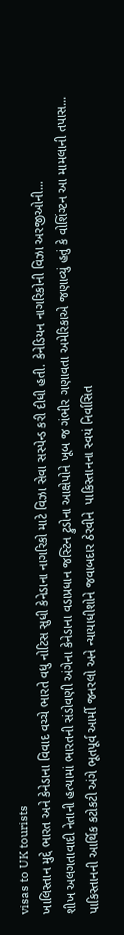visas to UK tourists
ખાલિસ્તાન મુદ્દે ભારત અને કેનેડાના વિવાદ વચ્ચે ભારતે વધુ નોટિસ સુધી કેનેડાના નાગરિકો માટે વિઝા સેવા સસ્પેન્ડ કરી દીધી હતી. કેનેડિયન નાગરિકોની વિઝા અરજીઓની...
શીખ અલગતાવાદી નેતાની હત્યામાં ભારતની સંડોવણી અંગેના કેનેડાના વડાપ્રધાન જસ્ટિન ટ્રુડોના આક્ષેપોને ખૂબ જ ગંભીર ગણાવતા અમેરિકાએ જણાવ્યું હતું કે વોશિંગ્ટન આ મામલાની તપાસ...
પાકિસ્તાનની આર્થિક કટોકટી અંગે ભૂતપૂર્વ આર્મી જનરલો અને ન્યાયાધીશોને જવાબદાર ઠેરવીને  પાકિસ્તાનના સ્વયં નિર્વાસિત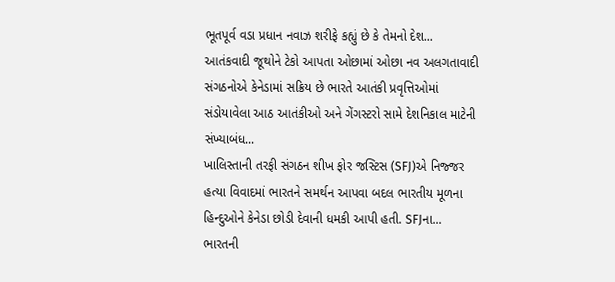ભૂતપૂર્વ વડા પ્રધાન નવાઝ શરીફે કહ્યું છે કે તેમનો દેશ...
આતંકવાદી જૂથોને ટેકો આપતા ઓછામાં ઓછા નવ અલગતાવાદી સંગઠનોએ કેનેડામાં સક્રિય છે ભારતે આતંકી પ્રવૃત્તિઓમાં સંડોયાવેલા આઠ આતંકીઓ અને ગેંગસ્ટરો સામે દેશનિકાલ માટેની સંખ્યાબંધ...
ખાલિસ્તાની તરફી સંગઠન શીખ ફોર જસ્ટિસ (SFJ)એ નિજ્જર હત્યા વિવાદમાં ભારતને સમર્થન આપવા બદલ ભારતીય મૂળના હિન્દુઓને કેનેડા છોડી દેવાની ધમકી આપી હતી. SFJના...
ભારતની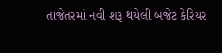તાજેતરમાં નવી શરૂ થયેલી બજેટ કેરિયર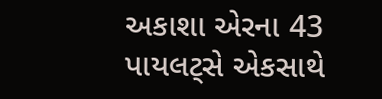અકાશા એરના 43 પાયલટ્સે એકસાથે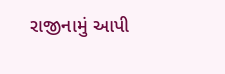રાજીનામું આપી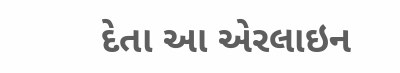દેતા આ એરલાઇન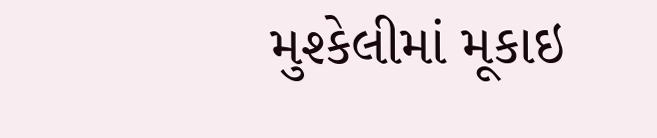મુશ્કેલીમાં મૂકાઇ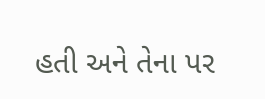હતી અને તેના પર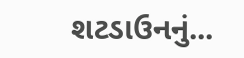શટડાઉનનું...